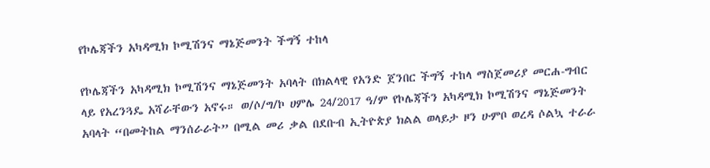የኮሌጃችን አካዳሚክ ኮሚሽንና ማኔጅመንት ችግኝ ተከላ

የኮሌጃችን አካዳሚክ ኮሚሽንና ማኔጅመንት አባላት በክልላዊ የአንድ ጀንበር ችግኝ ተከላ ማስጀመሪያ መርሐ-ግብር ላይ የአረንጓዴ አሻራቸውን አኖሩ። ወ/ሶ/ግ/ኮ ሀምሌ 24/2017 ዓ/ም የኮሌጃችን አካዳሚክ ኮሚሽንና ማኔጅመንት አባላት “በመትከል ማንሰራራት” በሚል መሪ ቃል በደቡብ ኢትዮጵያ ክልል ወላይታ ዞን ሁምቦ ወረዳ ሶልኳ ተራራ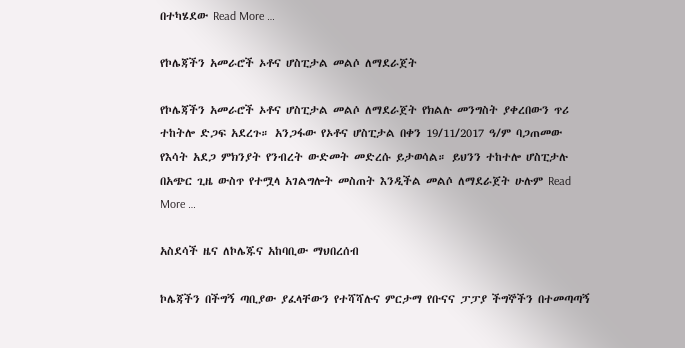በተካሄደው Read More …

የኮሌጃችን አመራሮች ኦቶና ሆስፒታል መልሶ ለማደራጀት

የኮሌጃችን አመራሮች ኦቶና ሆስፒታል መልሶ ለማደራጀት የክልሉ መንግስት ያቀረበውን ጥሪ ተከትሎ ድጋፍ አደረጉ። አንጋፋው የኦቶና ሆስፒታል በቀን 19/11/2017 ዓ/ም ባጋጠመው የእሳት አደጋ ምክንያት የንብረት ውድመት መድረሱ ይታወሳል። ይህንን ተከተሎ ሆስፒታሉ በአጭር ጊዜ ውስጥ የተሟላ አገልግሎት መስጠት እንዲችል መልሶ ለማደራጀት ሁሉም Read More …

አስደሳች ዜና ለኮሌጁና አከባቢው ማህበረሰብ

ኮሌጃችን በችግኝ ጣቢያው ያፈላቸውን የተሻሻሉና ምርታማ የቡናና ፓፓያ ችግኞችን በተመጣጣኝ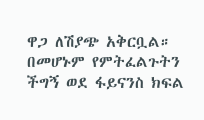ዋጋ ለሽያጭ አቅርቧል። በመሆኑም የምትፈልጉትን ችግኝ ወደ ፋይናንስ ክፍል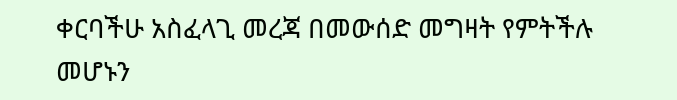ቀርባችሁ አስፈላጊ መረጃ በመውሰድ መግዛት የምትችሉ መሆኑን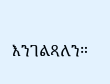እንገልጻለን።